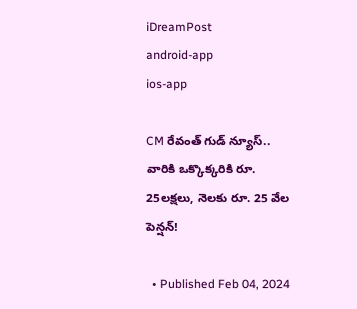iDreamPost
android-app
ios-app

CM రేవంత్ గుడ్ న్యూస్.. వారికి ఒక్కొక్కరికి రూ. 25లక్షలు, నెలకు రూ. 25 వేల పెన్షన్!

  • Published Feb 04, 2024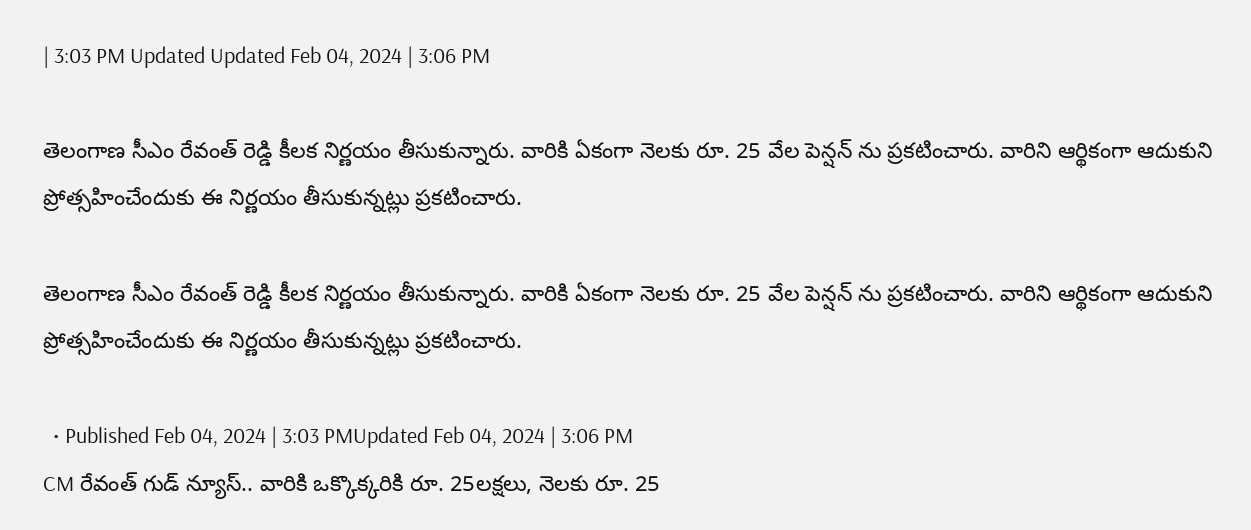| 3:03 PM Updated Updated Feb 04, 2024 | 3:06 PM

తెలంగాణ సీఎం రేవంత్ రెడ్డి కీలక నిర్ణయం తీసుకున్నారు. వారికి ఏకంగా నెలకు రూ. 25 వేల పెన్షన్ ను ప్రకటించారు. వారిని ఆర్థికంగా ఆదుకుని ప్రోత్సహించేందుకు ఈ నిర్ణయం తీసుకున్నట్లు ప్రకటించారు.

తెలంగాణ సీఎం రేవంత్ రెడ్డి కీలక నిర్ణయం తీసుకున్నారు. వారికి ఏకంగా నెలకు రూ. 25 వేల పెన్షన్ ను ప్రకటించారు. వారిని ఆర్థికంగా ఆదుకుని ప్రోత్సహించేందుకు ఈ నిర్ణయం తీసుకున్నట్లు ప్రకటించారు.

  • Published Feb 04, 2024 | 3:03 PMUpdated Feb 04, 2024 | 3:06 PM
CM రేవంత్ గుడ్ న్యూస్.. వారికి ఒక్కొక్కరికి రూ. 25లక్షలు, నెలకు రూ. 25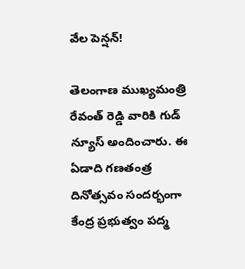వేల పెన్షన్!

తెలంగాణ ముఖ్యమంత్రి రేవంత్ రెడ్డి వారికి గుడ్ న్యూస్ అందించారు. ఈ ఏడాది గణతంత్ర దినోత్సవం సందర్భంగా కేంద్ర ప్రభుత్వం పద్మ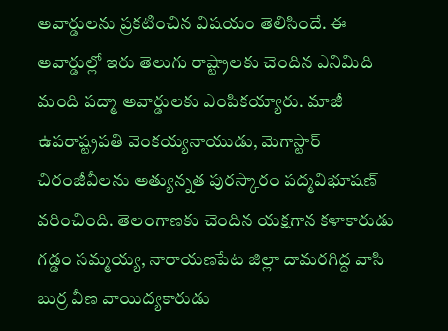అవార్డులను ప్రకటించిన విషయం తెలిసిందే. ఈ అవార్డుల్లో ఇరు తెలుగు రాష్ట్రాలకు చెందిన ఎనిమిది మంది పద్మా అవార్డులకు ఎంపికయ్యారు. మాజీ ఉపరాష్ట్రపతి వెంకయ్యనాయుడు, మెగాస్టార్ చిరంజీవీలను అత్యున్నత పురస్కారం పద్మవిభూషణ్ వరించింది. తెలంగాణకు చెందిన యక్షగాన కళాకారుడు గడ్డం సమ్మయ్య, నారాయణపేట జిల్లా దామరగిద్ద వాసి బుర్ర వీణ వాయిద్యకారుడు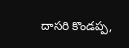దాసరి కొండప్ప,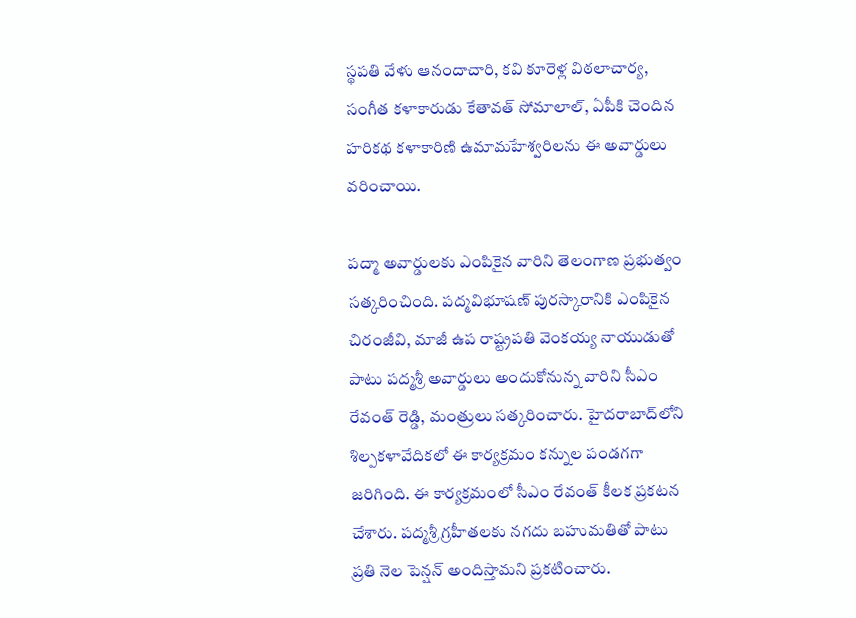స్థపతి వేళు ఆనందాచారి, కవి కూరెళ్ల విఠలాచార్య, సంగీత కళాకారుడు కేతావత్‌ సోమాలాల్‌, ఏపీకి చెందిన హరికథ కళాకారిణి ఉమామహేశ్వరిలను ఈ అవార్డులు వరించాయి.

పద్మా అవార్డులకు ఎంపికైన వారిని తెలంగాణ ప్రభుత్వం సత్కరించింది. పద్మవిభూషణ్‌ పురస్కారానికి ఎంపికైన చిరంజీవి, మాజీ ఉప రాష్ట్రపతి వెంకయ్య నాయుడుతో పాటు పద్మశ్రీ అవార్డులు అందుకోనున్న వారిని సీఎం రేవంత్ రెడ్డి, మంత్రులు సత్కరించారు. హైదరాబాద్‌లోని శిల్పకళావేదికలో ఈ కార్యక్రమం కన్నుల పండగగా జరిగింది. ఈ కార్యక్రమంలో సీఎం రేవంత్ కీలక ప్రకటన చేశారు. పద్మశ్రీ గ్రహీతలకు నగదు బహుమతితో పాటు ప్రతి నెల పెన్షన్ అందిస్తామని ప్రకటించారు.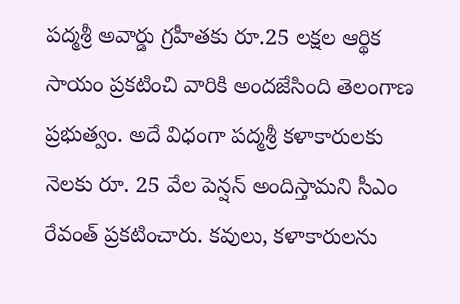పద్మశ్రీ అవార్డు గ్రహీతకు రూ.25 లక్షల ఆర్థిక సాయం ప్రకటించి వారికి అందజేసింది తెలంగాణ ప్రభుత్వం. అదే విధంగా పద్మశ్రీ కళాకారులకు నెలకు రూ. 25 వేల పెన్షన్ అందిస్తామని సీఎం రేవంత్ ప్రకటించారు. కవులు, కళాకారులను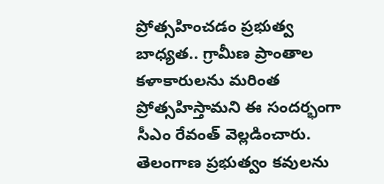ప్రోత్సహించడం ప్రభుత్వ బాధ్యత.. గ్రామీణ ప్రాంతాల కళాకారులను మరింత ప్రోత్సహిస్తామని ఈ సందర్భంగా సీఎం రేవంత్ వెల్లడించారు. తెలంగాణ ప్రభుత్వం కవులను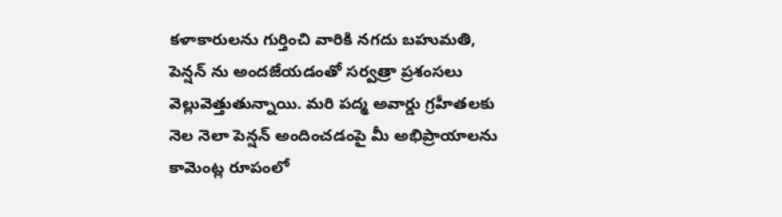కళాకారులను గుర్తించి వారికి నగదు బహుమతి, పెన్షన్ ను అందజేయడంతో సర్వత్రా ప్రశంసలు వెల్లువెత్తుతున్నాయి. మరి పద్మ అవార్డు గ్రహీతలకు నెల నెలా పెన్షన్ అందించడంపై మీ అభిప్రాయాలను కామెంట్ల రూపంలో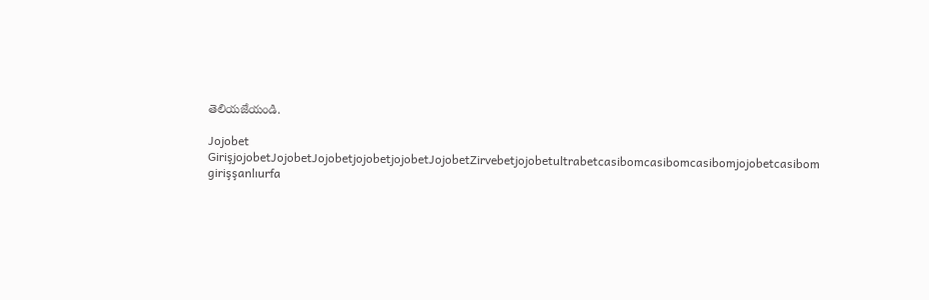తెలియజేయండి.

Jojobet GirişjojobetJojobetJojobetjojobetjojobetJojobetZirvebetjojobetultrabetcasibomcasibomcasibomjojobetcasibom girişşanlıurfa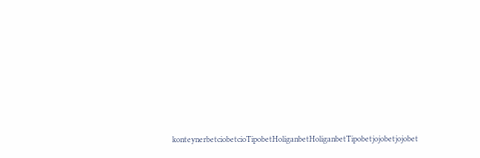konteynerbetciobetcioTipobetHoliganbetHoliganbetTipobetjojobetjojobet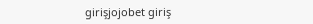girişjojobet giriş